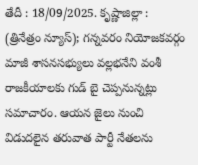తేదీ : 18/09/2025. కృష్ణాజిల్లా : (త్రినేత్రం న్యూస్); గన్నవరం నియోజకవర్గం మాజీ శాసనసభ్యులు వల్లభనేని వంశీ రాజకీయాలకు గుడ్ బై చెప్పనున్నట్లు సమాచారం. ఆయన జైలు నుంచి విడుదలైన తరువాత పార్టీ నేతలను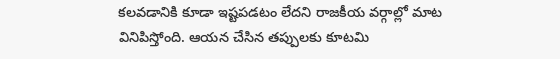కలవడానికి కూడా ఇష్టపడటం లేదని రాజకీయ వర్గాల్లో మాట వినిపిస్తోంది. ఆయన చేసిన తప్పులకు కూటమి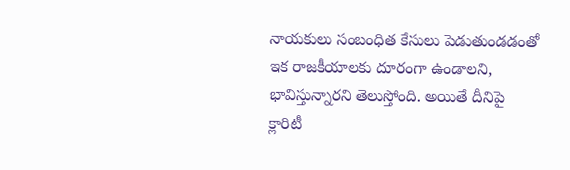నాయకులు సంబంధిత కేసులు పెడుతుండడంతో ఇక రాజకీయాలకు దూరంగా ఉండాలని, భావిస్తున్నారని తెలుస్తోంది. అయితే దీనిపై క్లారిటీ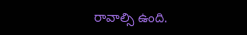రావాల్సి ఉంది.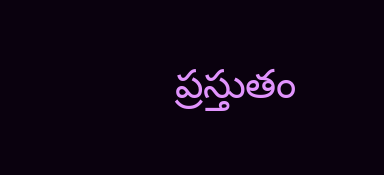ప్రస్తుతం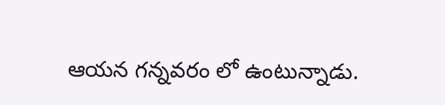ఆయన గన్నవరం లో ఉంటున్నాడు.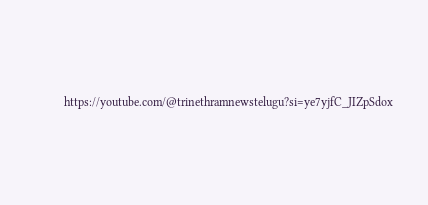https://youtube.com/@trinethramnewstelugu?si=ye7yjfC_JIZpSdox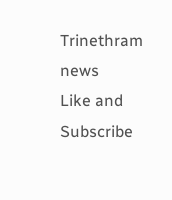Trinethram news
Like and Subscribe